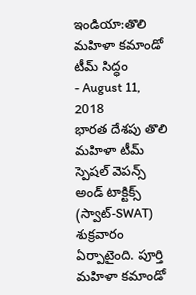ఇండియా:తొలి మహిళా కమాండో టీమ్ సిద్ధం
- August 11, 2018
భారత దేశపు తొలి మహిళా టీమ్ స్పెషల్ వెపన్స్ అండ్ టాక్టిక్స్ (స్వాట్-SWAT) శుక్రవారం ఏర్పాటైంది. పూర్తి మహిళా కమాండో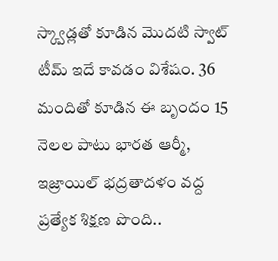స్క్వాడ్లతో కూడిన మొదటి స్వాట్ టీమ్ ఇదే కావడం విశేషం. 36 మందితో కూడిన ఈ బృందం 15 నెలల పాటు భారత ఆర్మీ, ఇజ్రాయిల్ భద్రతాదళం వద్ద ప్రత్యేక శిక్షణ పొంది..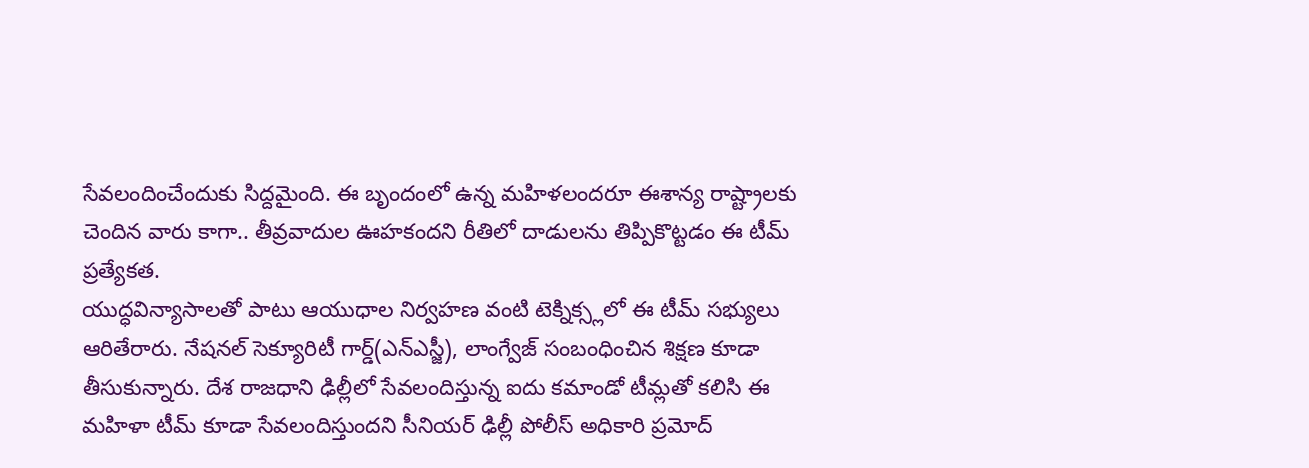సేవలందించేందుకు సిద్దమైంది. ఈ బృందంలో ఉన్న మహిళలందరూ ఈశాన్య రాష్ట్రాలకు చెందిన వారు కాగా.. తీవ్రవాదుల ఊహకందని రీతిలో దాడులను తిప్పికొట్టడం ఈ టీమ్ ప్రత్యేకత.
యుద్ధవిన్యాసాలతో పాటు ఆయుధాల నిర్వహణ వంటి టెక్నిక్స్లలో ఈ టీమ్ సభ్యులు ఆరితేరారు. నేషనల్ సెక్యూరిటీ గార్డ్(ఎన్ఎస్జీ), లాంగ్వేజ్ సంబంధించిన శిక్షణ కూడా తీసుకున్నారు. దేశ రాజధాని ఢిల్లీలో సేవలందిస్తున్న ఐదు కమాండో టీమ్లతో కలిసి ఈ మహిళా టీమ్ కూడా సేవలందిస్తుందని సీనియర్ ఢిల్లీ పోలీస్ అధికారి ప్రమోద్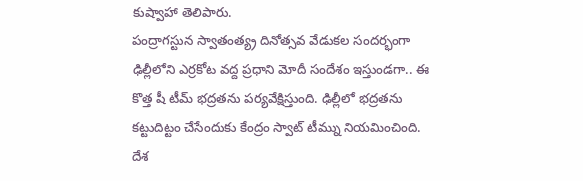కుష్వాహా తెలిపారు.
పంద్రాగస్టున స్వాతంత్య్ర దినోత్సవ వేడుకల సందర్భంగా ఢిల్లీలోని ఎర్రకోట వద్ద ప్రధాని మోదీ సందేశం ఇస్తుండగా.. ఈ కొత్త షీ టీమ్ భద్రతను పర్యవేక్షిస్తుంది. ఢిల్లీలో భద్రతను కట్టుదిట్టం చేసేందుకు కేంద్రం స్వాట్ టీమ్ను నియమించింది. దేశ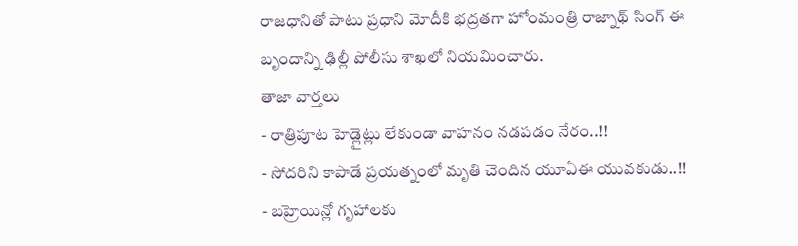రాజధానితో పాటు ప్రధాని మోదీకి భద్రతగా హోంమంత్రి రాజ్నాథ్ సింగ్ ఈ బృందాన్ని ఢిల్లీ పోలీసు శాఖలో నియమించారు.
తాజా వార్తలు
- రాత్రిపూట హెడ్లైట్లు లేకుండా వాహనం నడపడం నేరం..!!
- సోదరిని కాపాడే ప్రయత్నంలో మృతి చెందిన యూఏఈ యువకుడు..!!
- బహ్రెయిన్లో గృహాలకు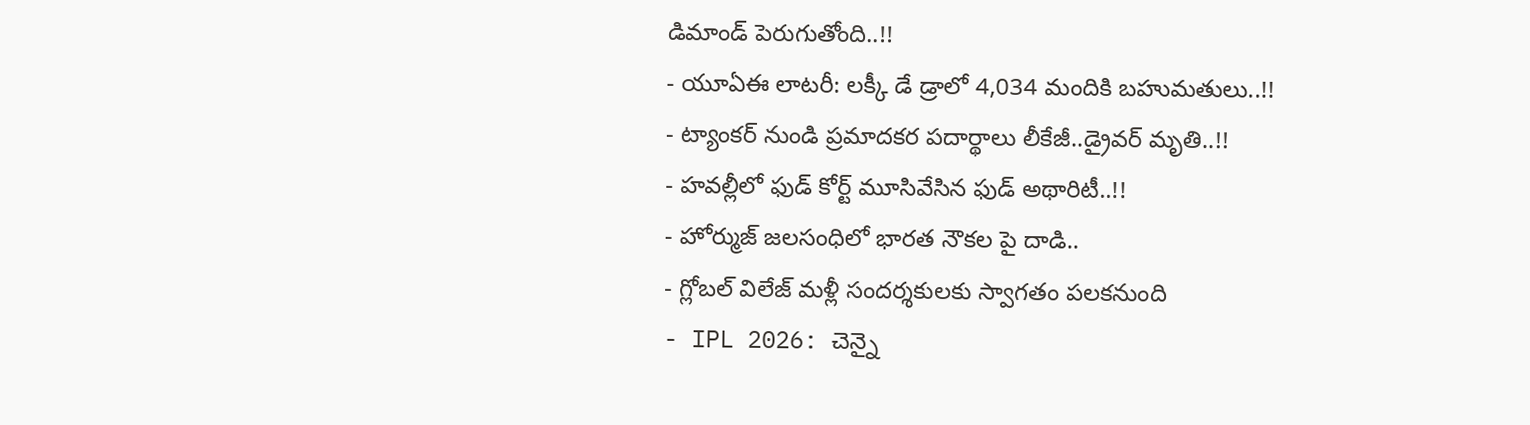డిమాండ్ పెరుగుతోంది..!!
- యూఏఈ లాటరీ: లక్కీ డే డ్రాలో 4,034 మందికి బహుమతులు..!!
- ట్యాంకర్ నుండి ప్రమాదకర పదార్థాలు లీకేజీ..డ్రైవర్ మృతి..!!
- హవల్లీలో ఫుడ్ కోర్ట్ మూసివేసిన ఫుడ్ అథారిటీ..!!
- హోర్ముజ్ జలసంధిలో భారత నౌకల పై దాడి..
- గ్లోబల్ విలేజ్ మళ్లీ సందర్శకులకు స్వాగతం పలకనుంది
- IPL 2026: చెన్నై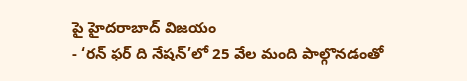పై హైదరాబాద్ విజయం
- ‘రన్ ఫర్ ది నేషన్’లో 25 వేల మంది పాల్గొనడంతో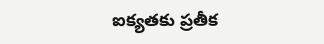ఐక్యతకు ప్రతీక